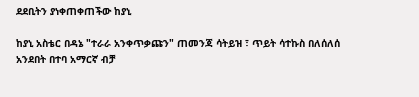ደደቢትን ያነቀጠቀጠችው ከያኒ

ከያኒ አስቴር በዳኔ "ተራራ አንቀጥቃጩን" ጠመንጃ ሳትይዝ ፣ ጥይት ሳተኩስ በለሰለሰ አንደበት በተባ አማርኛ ብቻ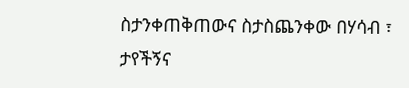ስታንቀጠቅጠውና ስታስጨንቀው በሃሳብ ፣ ታየችኝና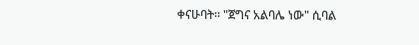ቀናሁባት። "ጀግና አልባሌ ነው" ሲባል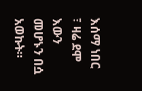እሰማ ነበር ፣ ዛሬ ደሞ እውን መሆኑን በሷ አወኩት።